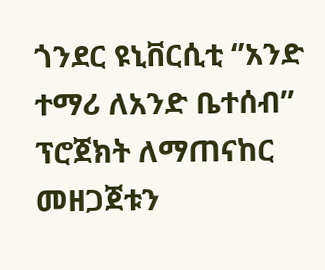ጎንደር ዩኒቨርሲቲ ‘’አንድ ተማሪ ለአንድ ቤተሰብ’’ ፕሮጀክት ለማጠናከር መዘጋጀቱን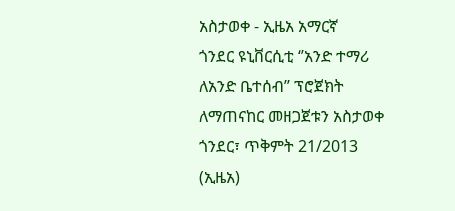አስታወቀ - ኢዜአ አማርኛ
ጎንደር ዩኒቨርሲቲ ‘’አንድ ተማሪ ለአንድ ቤተሰብ’’ ፕሮጀክት ለማጠናከር መዘጋጀቱን አስታወቀ
ጎንደር፣ ጥቅምት 21/2013 (ኢዜአ)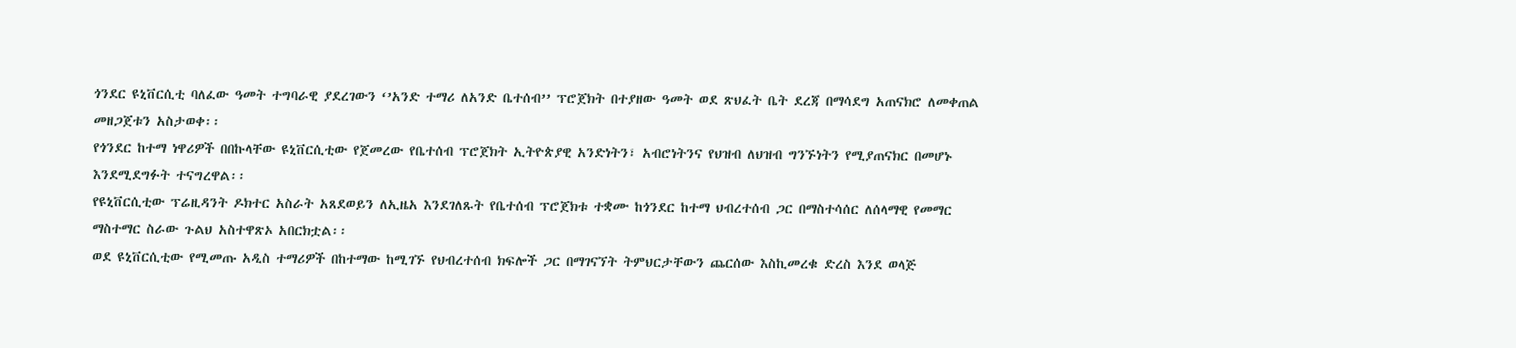ጎንደር ዩኒቨርሲቲ ባለፈው ዓመት ተግባራዊ ያደረገውን ‘’አንድ ተማሪ ለአንድ ቤተሰብ’’ ፕሮጀክት በተያዘው ዓመት ወደ ጽህፈት ቤት ደረጃ በማሳደግ አጠናክሮ ለመቀጠል መዘጋጀቱን አስታወቀ፡፡
የጎንደር ከተማ ነዋሪዎች በበኩላቸው ዩኒቨርሲቲው የጀመረው የቤተሰብ ፕሮጀክት ኢትዮጵያዊ አንድነትን፣ አብሮነትንና የህዝብ ለህዝብ ግንኙነትን የሚያጠናክር በመሆኑ እንደሚደግፉት ተናግረዋል፡፡
የዩኒቨርሲቲው ፕሬዚዳንት ዶክተር አስራት አጸደወይን ለኢዜአ እንደገለጹት የቤተሰብ ፕሮጀክቱ ተቋሙ ከጎንደር ከተማ ህብረተሰብ ጋር በማስተሳሰር ለሰላማዊ የመማር ማስተማር ስራው ጉልህ አስተዋጽኦ አበርክቷል፡፡
ወደ ዩኒቨርሲቲው የሚመጡ አዲስ ተማሪዎች በከተማው ከሚገኙ የህብረተሰብ ክፍሎች ጋር በማገናኘት ትምህርታቸውን ጨርሰው እስኪመረቁ ድረስ እንደ ወላጅ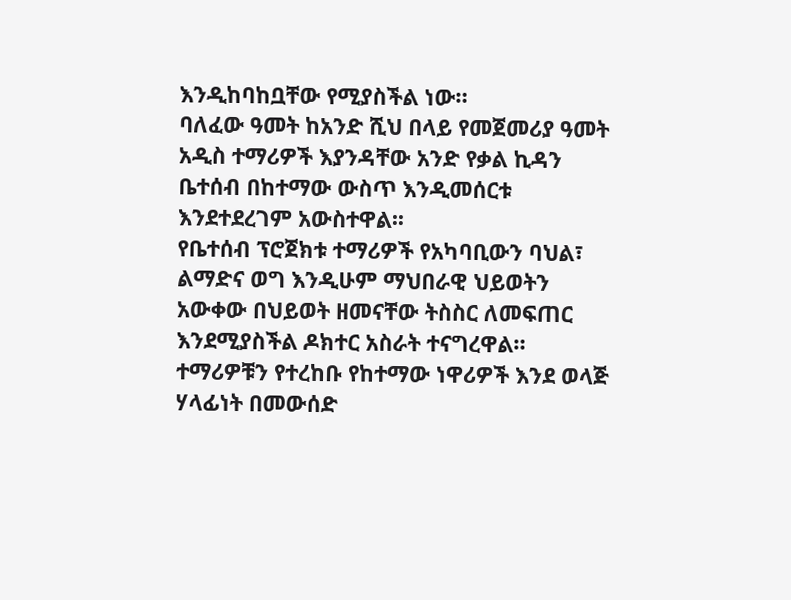እንዲከባከቧቸው የሚያስችል ነው።
ባለፈው ዓመት ከአንድ ሺህ በላይ የመጀመሪያ ዓመት አዲስ ተማሪዎች እያንዳቸው አንድ የቃል ኪዳን ቤተሰብ በከተማው ውስጥ እንዲመሰርቱ እንደተደረገም አውስተዋል፡፡
የቤተሰብ ፕሮጀክቱ ተማሪዎች የአካባቢውን ባህል፣ ልማድና ወግ እንዲሁም ማህበራዊ ህይወትን አውቀው በህይወት ዘመናቸው ትስስር ለመፍጠር እንደሚያስችል ዶክተር አስራት ተናግረዋል።
ተማሪዎቹን የተረከቡ የከተማው ነዋሪዎች እንደ ወላጅ ሃላፊነት በመውሰድ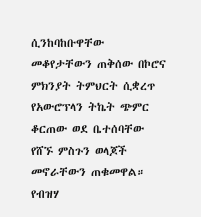ሲንከባከቡዋቸው መቆየታቸውን ጠቅሰው በኮሮና ምክንያት ትምህርት ሲቋረጥ የአውሮፕላን ትኬት ጭምር ቆርጠው ወደ ቤተሰባቸው የሸኙ ምስጉን ወላጆች መኖራቸውን ጠቁመዋል።
የብዝሃ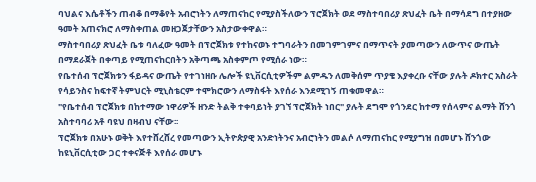ባህልና እሴቶችን ጠብቆ በማቆየት አብሮነትን ለማጠናከር የሚያስችለውን ፕሮጀክት ወደ ማስተባበሪያ ጽህፈት ቤት በማሳደግ በተያዘው ዓመት አጠናክሮ ለማስቀጠል መዘጋጀታቸውን አስታውቀዋል።
ማስተባበሪያ ጽህፈት ቤቱ ባለፈው ዓመት በፕሮጀክቱ የተከናወኑ ተግባራትን በመገምገምና በማጥናት ያመጣውን ለውጥና ውጤት በማደራጀት በቀጣይ የሚጠናከርበትን አቅጣጫ አስቀምጦ የሚሰራ ነው።
የቤተሰብ ፕሮጀክቱን ፋይዳና ውጤት የተገነዘቡ ሌሎች ዩኒቨርሲቲዎችም ልምዱን ለመቅሰም ጥያቄ እያቀረቡ ናቸው ያሉት ዶክተር አስራት የሳይንስና ከፍተኛ ትምህርት ሚኒስቴርም ተሞክሮውን ለማስፋት እየሰራ እንደሚገኝ ጠቁመዋል።
"የቤተሰብ ፕሮጀክቱ በከተማው ነዋሪዎች ዘንድ ትልቅ ተቀባይነት ያገኘ ፕሮጀክት ነበር" ያሉት ደግሞ የጎንደር ከተማ የሰላምና ልማት ሸንጎ አስተባባሪ አቶ ባዩህ በዛብህ ናቸው፡፡
ፕሮጀክቱ በአሁኑ ወቅት እየተሸረሸረ የመጣውን ኢትዮጵያዊ አንድነትንና አብሮነትን መልሶ ለማጠናከር የሚያግዝ በመሆኑ ሸንጎው ከዩኒቨርሲቲው ጋር ተቀናጅቶ እየሰራ መሆኑ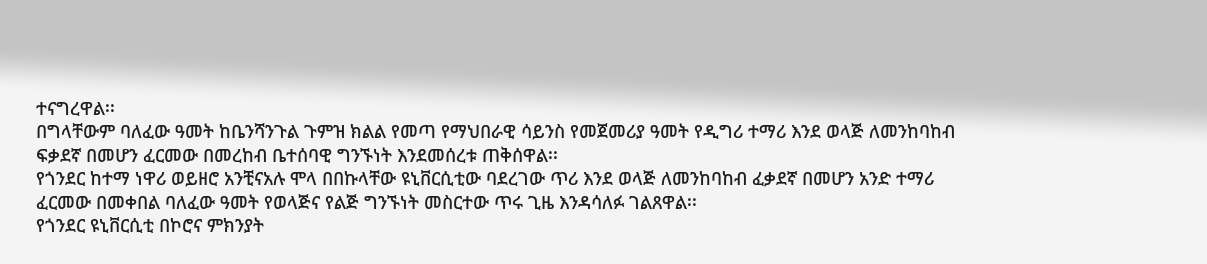ተናግረዋል፡፡
በግላቸውም ባለፈው ዓመት ከቤንሻንጉል ጉምዝ ክልል የመጣ የማህበራዊ ሳይንስ የመጀመሪያ ዓመት የዲግሪ ተማሪ እንደ ወላጅ ለመንከባከብ ፍቃደኛ በመሆን ፈርመው በመረከብ ቤተሰባዊ ግንኙነት እንደመሰረቱ ጠቅሰዋል፡፡
የጎንደር ከተማ ነዋሪ ወይዘሮ አንቺናአሉ ሞላ በበኩላቸው ዩኒቨርሲቲው ባደረገው ጥሪ እንደ ወላጅ ለመንከባከብ ፈቃደኛ በመሆን አንድ ተማሪ ፈርመው በመቀበል ባለፈው ዓመት የወላጅና የልጅ ግንኙነት መስርተው ጥሩ ጊዜ እንዳሳለፉ ገልጸዋል፡፡
የጎንደር ዩኒቨርሲቲ በኮሮና ምክንያት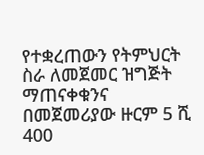የተቋረጠውን የትምህርት ስራ ለመጀመር ዝግጅት ማጠናቀቁንና በመጀመሪያው ዙርም 5 ሺ 400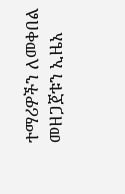ተማሪዎችን ለመቀበል መዘጋጀቱን ኢዜአ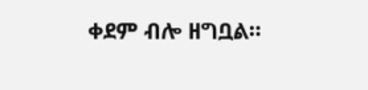ቀደም ብሎ ዘግቧል።